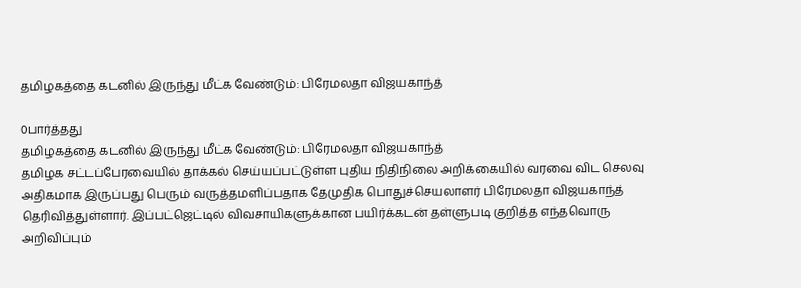தமிழகத்தை கடனில் இருந்து மீட்க வேண்டும்: பிரேமலதா விஜயகாந்த்

0பார்த்தது
தமிழகத்தை கடனில் இருந்து மீட்க வேண்டும்: பிரேமலதா விஜயகாந்த்
தமிழக சட்டப்பேரவையில் தாக்கல் செய்யப்பட்டுள்ள புதிய நிதிநிலை அறிக்கையில் வரவை விட செலவு அதிகமாக இருப்பது பெரும் வருத்தமளிப்பதாக தேமுதிக பொதுச்செயலாளர் பிரேமலதா விஜயகாந்த் தெரிவித்துள்ளார். இப்பட்ஜெட்டில் விவசாயிகளுக்கான பயிர்க்கடன் தள்ளுபடி குறித்த எந்தவொரு அறிவிப்பும்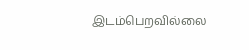இடம்பெறவில்லை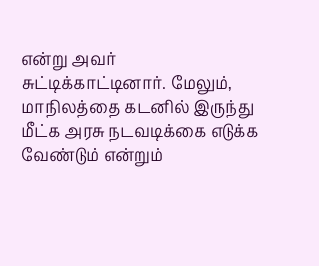என்று அவர் சுட்டிக்காட்டினார். மேலும், மாநிலத்தை கடனில் இருந்து மீட்க அரசு நடவடிக்கை எடுக்க வேண்டும் என்றும்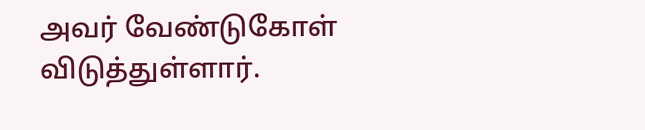அவர் வேண்டுகோள் விடுத்துள்ளார்.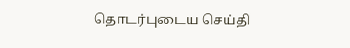தொடர்புடைய செய்தி